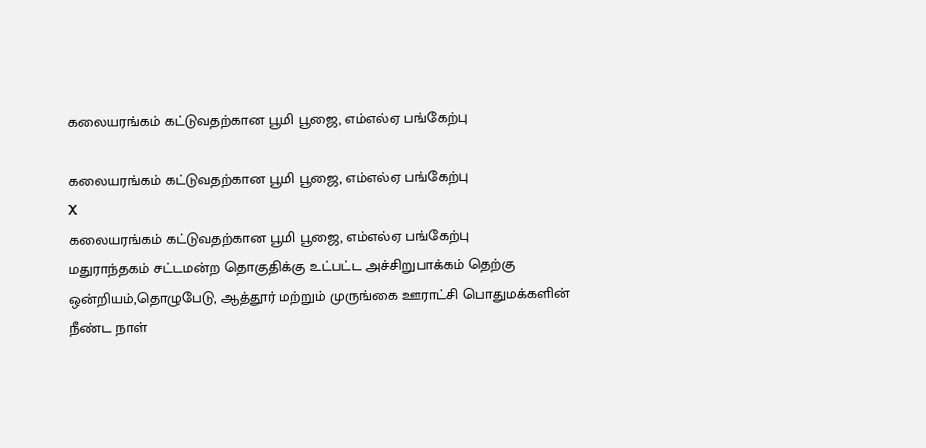கலையரங்கம் கட்டுவதற்கான பூமி பூஜை, எம்எல்ஏ பங்கேற்பு

கலையரங்கம் கட்டுவதற்கான பூமி பூஜை, எம்எல்ஏ பங்கேற்பு
X
கலையரங்கம் கட்டுவதற்கான பூமி பூஜை, எம்எல்ஏ பங்கேற்பு
மதுராந்தகம் சட்டமன்ற தொகுதிக்கு உட்பட்ட அச்சிறுபாக்கம் தெற்கு ஒன்றியம்,தொழுபேடு, ஆத்தூர் மற்றும் முருங்கை ஊராட்சி பொதுமக்களின் நீண்ட நாள்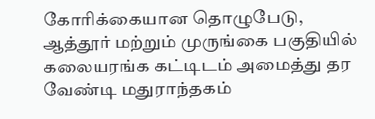கோரிக்கையான தொழுபேடு, ஆத்தூர் மற்றும் முருங்கை பகுதியில் கலையரங்க கட்டிடம் அமைத்து தர வேண்டி மதுராந்தகம்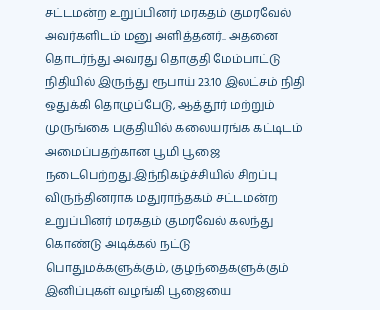சட்டமன்ற உறுப்பினர் மரகதம் குமரவேல் அவர்களிடம் மனு அளித்தனர்.. அதனை தொடர்ந்து அவரது தொகுதி மேம்பாட்டு நிதியில் இருந்து ரூபாய் 23.10 இலட்சம் நிதி ஒதுக்கி தொழுப்பேடு, ஆத்தூர் மற்றும் முருங்கை பகுதியில் கலையரங்க கட்டிடம் அமைப்பதற்கான பூமி பூஜை நடைபெற்றது.இந்நிகழ்ச்சியில் சிறப்பு விருந்தினராக மதுராந்தகம் சட்டமன்ற உறுப்பினர் மரகதம் குமரவேல் கலந்து கொண்டு அடிக்கல் நட்டு பொதுமக்களுக்கும், குழந்தைகளுக்கும் இனிப்புகள் வழங்கி பூஜையை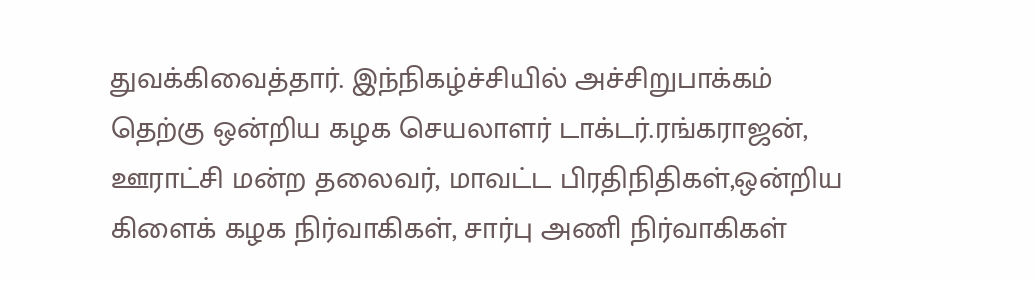துவக்கிவைத்தார். இந்நிகழ்ச்சியில் அச்சிறுபாக்கம் தெற்கு ஒன்றிய கழக செயலாளர் டாக்டர்.ரங்கராஜன், ஊராட்சி மன்ற தலைவர், மாவட்ட பிரதிநிதிகள்,ஒன்றிய கிளைக் கழக நிர்வாகிகள், சார்பு அணி நிர்வாகிகள்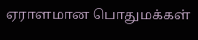ஏராளமான பொதுமக்கள்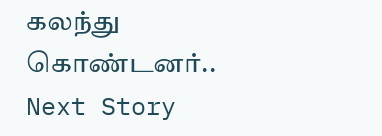கலந்து கொண்டனர்..
Next Story